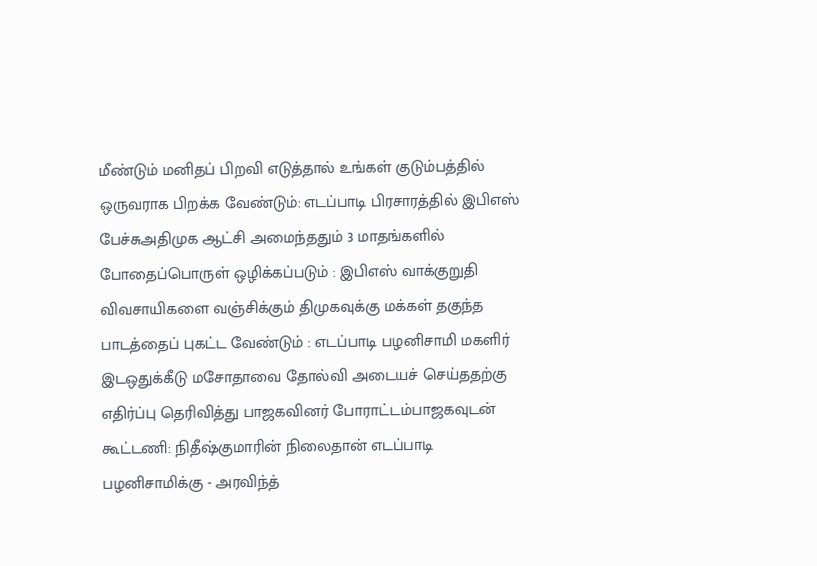மீண்டும் மனிதப் பிறவி எடுத்தால் உங்கள் குடும்பத்தில் ஒருவராக பிறக்க வேண்டும்: எடப்பாடி பிரசாரத்தில் இபிஎஸ் பேச்சுஅதிமுக ஆட்சி அமைந்ததும் 3 மாதங்களில் போதைப்பொருள் ஒழிக்கப்படும் : இபிஎஸ் வாக்குறுதி விவசாயிகளை வஞ்சிக்கும் திமுகவுக்கு மக்கள் தகுந்த பாடத்தைப் புகட்ட வேண்டும் : எடப்பாடி பழனிசாமி மகளிர் இடஒதுக்கீடு மசோதாவை தோல்வி அடையச் செய்ததற்கு எதிர்ப்பு தெரிவித்து பாஜகவினர் போராட்டம்பாஜகவுடன் கூட்டணி: நிதீஷ்குமாரின் நிலைதான் எடப்பாடி பழனிசாமிக்கு - அரவிந்த்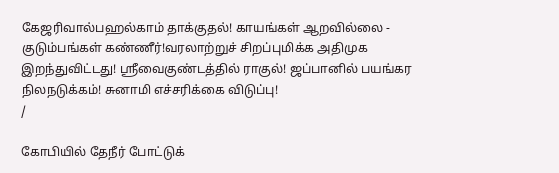கேஜரிவால்பஹல்காம் தாக்குதல்! காயங்கள் ஆறவில்லை - குடும்பங்கள் கண்ணீர்!வரலாற்றுச் சிறப்புமிக்க அதிமுக இறந்துவிட்டது! ஸ்ரீவைகுண்டத்தில் ராகுல்! ஜப்பானில் பயங்கர நிலநடுக்கம்! சுனாமி எச்சரிக்கை விடுப்பு!
/

கோபியில் தேநீர் போட்டுக்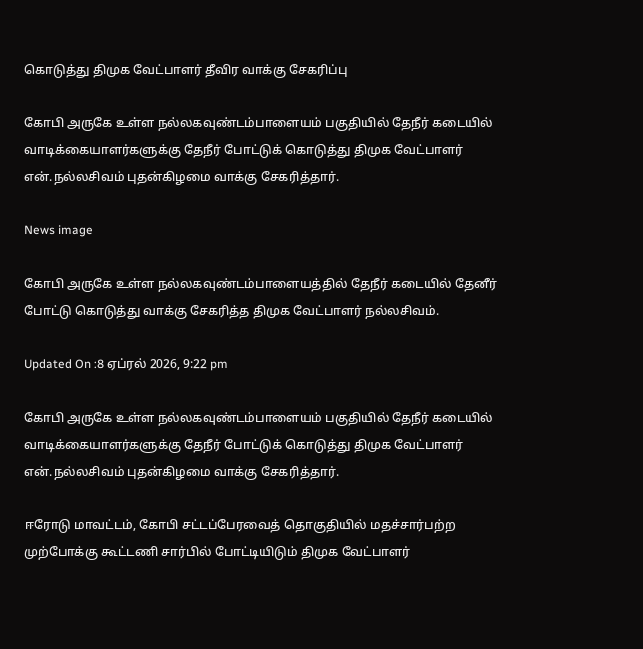கொடுத்து திமுக வேட்பாளர் தீவிர வாக்கு சேகரிப்பு

கோபி அருகே உள்ள நல்லகவுண்டம்பாளையம் பகுதியில் தேநீர் கடையில் வாடிக்கையாளர்களுக்கு தேநீர் போட்டுக் கொடுத்து திமுக வேட்பாளர் என்.நல்லசிவம் புதன்கிழமை வாக்கு சேகரித்தார்.

News image

கோபி அருகே உள்ள நல்லகவுண்டம்பாளையத்தில் தேநீர் கடையில் தேனீர் போட்டு கொடுத்து வாக்கு சேகரித்த திமுக வேட்பாளர் நல்லசிவம்.

Updated On :8 ஏப்ரல் 2026, 9:22 pm

கோபி அருகே உள்ள நல்லகவுண்டம்பாளையம் பகுதியில் தேநீர் கடையில் வாடிக்கையாளர்களுக்கு தேநீர் போட்டுக் கொடுத்து திமுக வேட்பாளர் என்.நல்லசிவம் புதன்கிழமை வாக்கு சேகரித்தார்.

ஈரோடு மாவட்டம், கோபி சட்டப்பேரவைத் தொகுதியில் மதச்சார்பற்ற முற்போக்கு கூட்டணி சார்பில் போட்டியிடும் திமுக வேட்பாளர்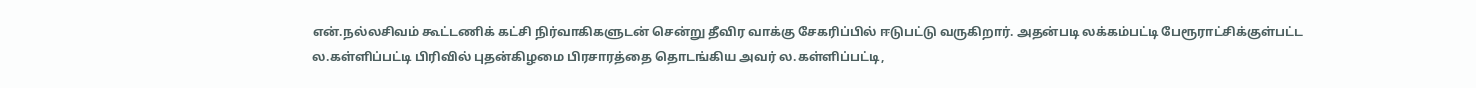என்.நல்லசிவம் கூட்டணிக் கட்சி நிர்வாகிகளுடன் சென்று தீவிர வாக்கு சேகரிப்பில் ஈடுபட்டு வருகிறார். அதன்படி லக்கம்பட்டி பேரூராட்சிக்குள்பட்ட ல.கள்ளிப்பட்டி பிரிவில் புதன்கிழமை பிரசாரத்தை தொடங்கிய அவர் ல.கள்ளிப்பட்டி,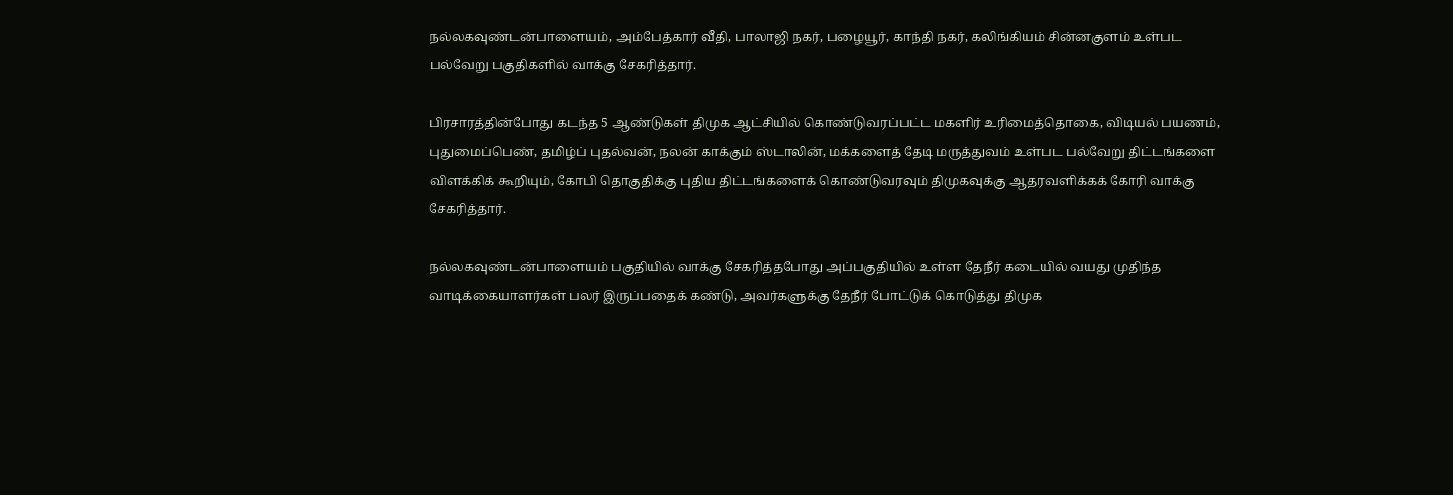நல்லகவுண்டன்பாளையம், அம்பேத்கார் வீதி, பாலாஜி நகர், பழையூர், காந்தி நகர், கலிங்கியம் சின்னகுளம் உள்பட பல்வேறு பகுதிகளில் வாக்கு சேகரித்தார்.

பிரசாரத்தின்போது கடந்த 5 ஆண்டுகள் திமுக ஆட்சியில் கொண்டுவரப்பட்ட மகளிர் உரிமைத்தொகை, விடியல் பயணம், புதுமைப்பெண், தமிழ்ப் புதல்வன், நலன் காக்கும் ஸ்டாலின், மக்களைத் தேடி மருத்துவம் உள்பட பல்வேறு திட்டங்களை விளக்கிக் கூறியும், கோபி தொகுதிக்கு புதிய திட்டங்களைக் கொண்டுவரவும் திமுகவுக்கு ஆதரவளிக்கக் கோரி வாக்கு சேகரித்தார்.

நல்லகவுண்டன்பாளையம் பகுதியில் வாக்கு சேகரித்தபோது அப்பகுதியில் உள்ள தேநீர் கடையில் வயது முதிந்த வாடிக்கையாளர்கள் பலர் இருப்பதைக் கண்டு, அவர்களுக்கு தேநீர் போட்டுக் கொடுத்து திமுக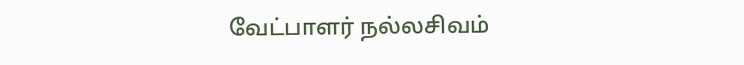வேட்பாளர் நல்லசிவம்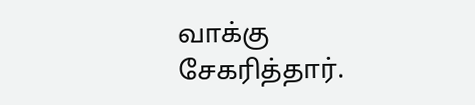வாக்கு சேகரித்தார்.